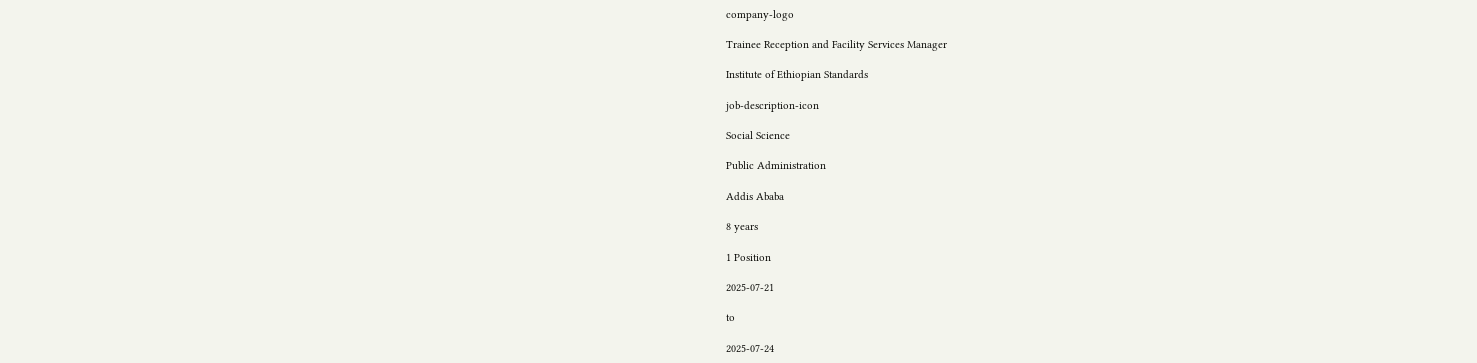company-logo

Trainee Reception and Facility Services Manager

Institute of Ethiopian Standards

job-description-icon

Social Science

Public Administration

Addis Ababa

8 years

1 Position

2025-07-21

to

2025-07-24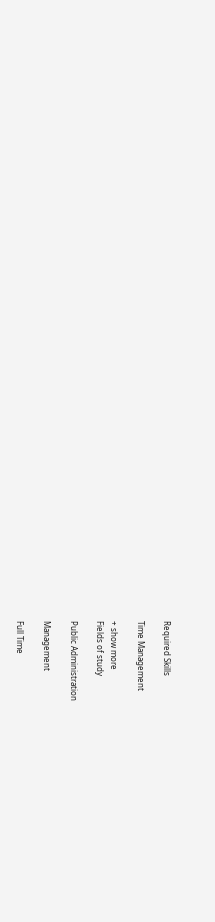Required Skills

Time Management

+ show more
Fields of study

Public Administration

Management

Full Time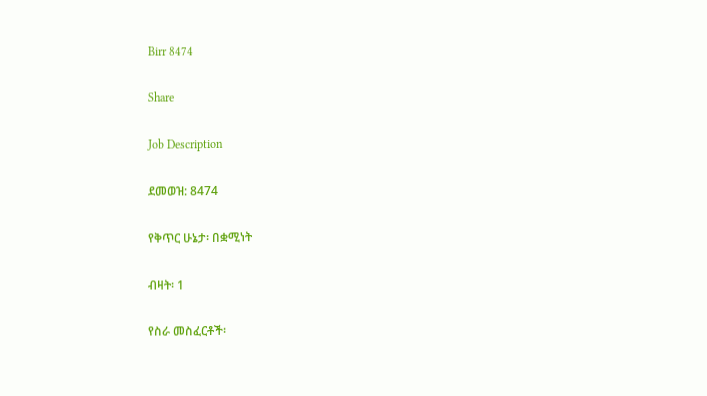Birr 8474

Share

Job Description

ደመወዝ: 8474

የቅጥር ሁኔታ፡ በቋሚነት

ብዛት፡ 1

የስራ መስፈርቶች፡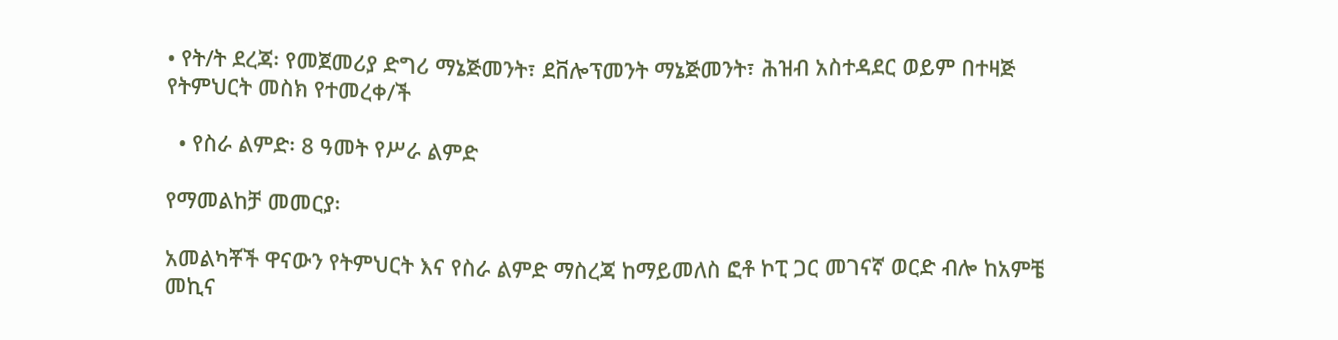• የት/ት ደረጃ፡ የመጀመሪያ ድግሪ ማኔጅመንት፣ ደቨሎፕመንት ማኔጅመንት፣ ሕዝብ አስተዳደር ወይም በተዛጅ የትምህርት መስክ የተመረቀ/ች

  • የስራ ልምድ፡ 8 ዓመት የሥራ ልምድ

የማመልከቻ መመርያ፡

አመልካቾች ዋናውን የትምህርት እና የስራ ልምድ ማስረጃ ከማይመለስ ፎቶ ኮፒ ጋር መገናኛ ወርድ ብሎ ከአምቼ መኪና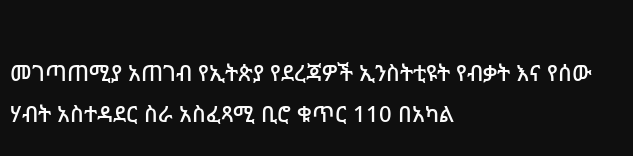መገጣጠሚያ አጠገብ የኢትጵያ የደረጃዎች ኢንስትቲዩት የብቃት እና የሰው ሃብት አስተዳደር ስራ አስፈጻሚ ቢሮ ቁጥር 110 በአካል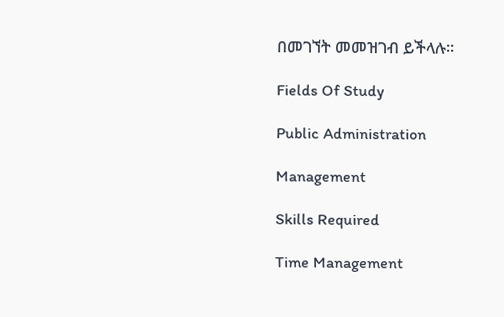በመገኘት መመዝገብ ይችላሉ።

Fields Of Study

Public Administration

Management

Skills Required

Time Management